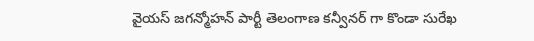వైయస్ జగన్మోహన్ పార్టీ తెలంగాణ కన్వీనర్ గా కొండా సురేఖ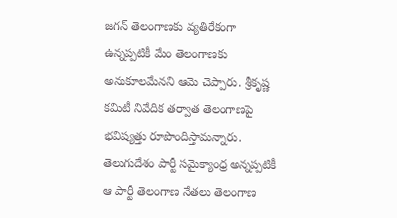జగన్ తెలంగాణకు వ్యతిరేకంగా ఉన్నప్పటికీ మేం తెలంగాణకు అనుకూలమేనని ఆమె చెప్పారు. శ్రీకృష్ణ కమిటీ నివేదిక తర్వాత తెలంగాణపై భవిష్యత్తు రూపొందిస్తామన్నారు. తెలుగుదేశం పార్టీ సమైక్యాంధ్ర అన్నప్పటికీ ఆ పార్టీ తెలంగాణ నేతలు తెలంగాణ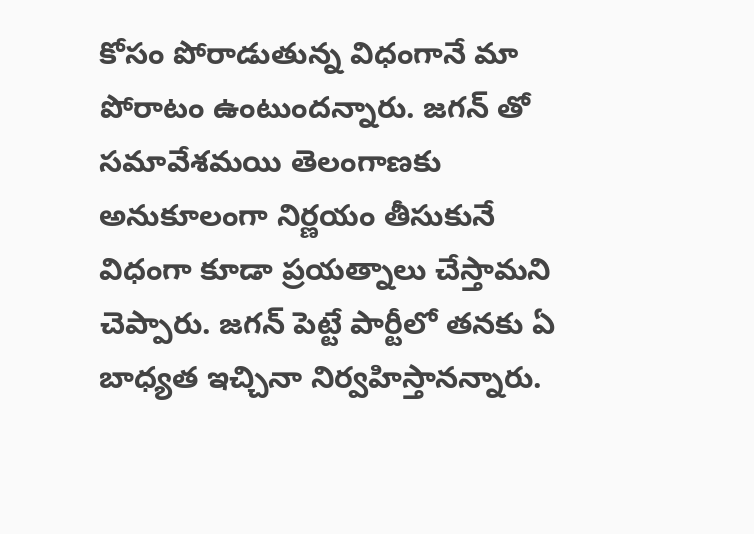కోసం పోరాడుతున్న విధంగానే మా పోరాటం ఉంటుందన్నారు. జగన్ తో సమావేశమయి తెలంగాణకు అనుకూలంగా నిర్ణయం తీసుకునే విధంగా కూడా ప్రయత్నాలు చేస్తామని చెప్పారు. జగన్ పెట్టే పార్టీలో తనకు ఏ బాధ్యత ఇచ్చినా నిర్వహిస్తానన్నారు.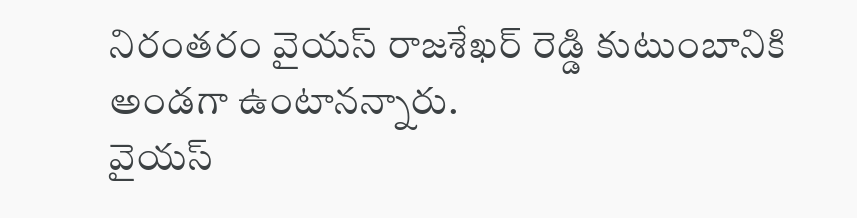నిరంతరం వైయస్ రాజశేఖర్ రెడ్డి కుటుంబానికి అండగా ఉంటానన్నారు.
వైయస్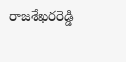రాజశేఖరరెడ్డి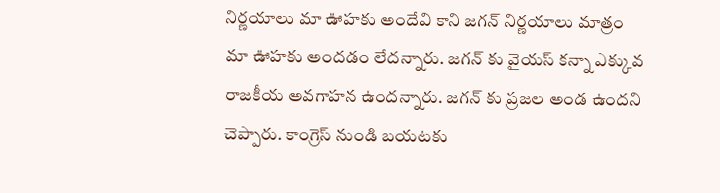నిర్ణయాలు మా ఊహకు అందేవి కాని జగన్ నిర్ణయాలు మాత్రం మా ఊహకు అందడం లేదన్నారు. జగన్ కు వైయస్ కన్నా ఎక్కువ రాజకీయ అవగాహన ఉందన్నారు. జగన్ కు ప్రజల అండ ఉందని చెప్పారు. కాంగ్రెస్ నుండి బయటకు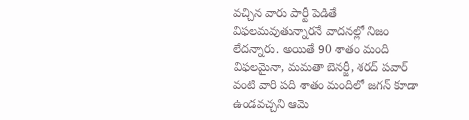వచ్చిన వారు పార్టీ పెడితే విఫలమవుతున్నారనే వాదనల్లో నిజం లేదన్నారు. అయితే 90 శాతం మంది విఫలమైనా, మమతా బెనర్జీ, శరద్ పవార్ వంటి వారి పది శాతం మందిలో జగన్ కూడా ఉండవచ్చని ఆమె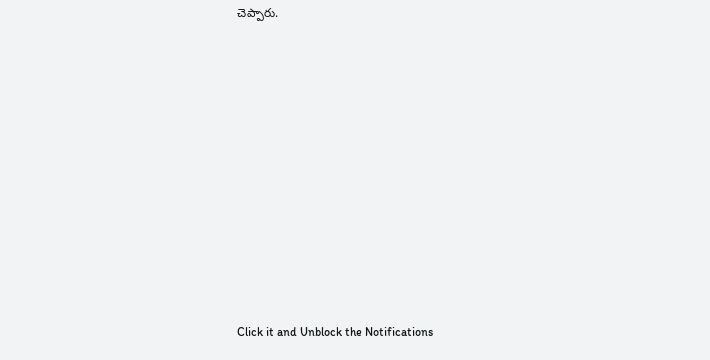చెప్పారు.












Click it and Unblock the Notifications